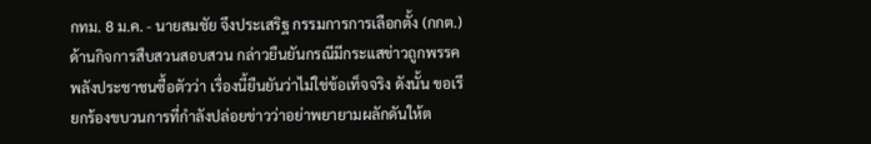กทม. 8 ม.ค. - นายสมชัย จึงประเสริฐ กรรมการการเลือกตั้ง (กกต.) ด้านกิจการสืบสวนสอบสวน กล่าวยืนยันกรณีมีกระแสข่าวถูกพรรคพลังประชาชนซื้อตัวว่า เรื่องนี้ยืนยันว่าไม่ใช่ข้อเท็จจริง ดังนั้น ขอเรียกร้องขบวนการที่กำลังปล่อยข่าวว่าอย่าพยายามผลักดันให้ต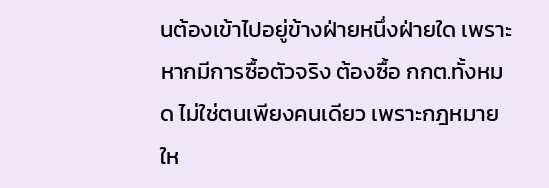นต้องเข้าไปอยู่ข้างฝ่ายหนึ่งฝ่ายใด เพราะหากมีการซื้อตัวจริง ต้องซื้อ กกต.ทั้งหมด ไม่ใช่ตนเพียงคนเดียว เพราะกฎหมายให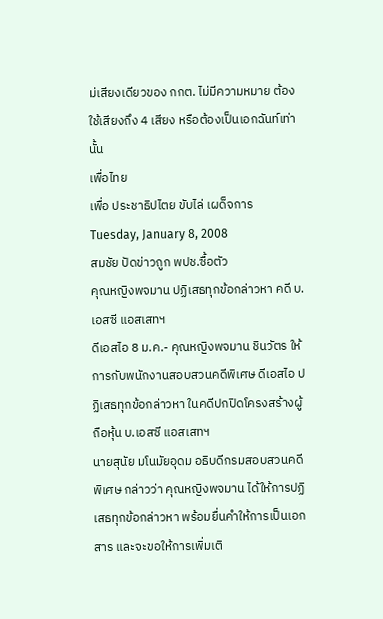ม่เสียงเดียวของ กกต. ไม่มีความหมาย ต้องใช้เสียงถึง 4 เสียง หรือต้องเป็นเอกฉันท์เท่านั้น
เพื่อไทย
เพื่อ ประชาธิปไตย ขับไล่ เผด็จการ
Tuesday, January 8, 2008
สมชัย ปัดข่าวถูก พปช.ซื้อตัว
คุณหญิงพจมาน ปฏิเสธทุกข้อกล่าวหา คดี บ.เอสซี แอสเสทฯ
ดีเอสไอ 8 ม.ค.- คุณหญิงพจมาน ชินวัตร ให้การกับพนักงานสอบสวนคดีพิเศษ ดีเอสไอ ปฏิเสธทุกข้อกล่าวหา ในคดีปกปิดโครงสร้างผู้ถือหุ้น บ.เอสซี แอสเสทฯ
นายสุนัย มโนมัยอุดม อธิบดีกรมสอบสวนคดีพิเศษ กล่าวว่า คุณหญิงพจมาน ได้ให้การปฏิเสธทุกข้อกล่าวหา พร้อมยื่นคำให้การเป็นเอกสาร และจะขอให้การเพิ่มเติ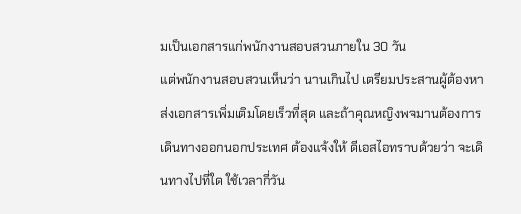มเป็นเอกสารแก่พนักงานสอบสวนภายใน 30 วัน
แต่พนักงานสอบสวนเห็นว่า นานเกินไป เตรียมประสานผู้ต้องหาส่งเอกสารเพิ่มเติมโดยเร็วที่สุด และถ้าคุณหญิงพจมานต้องการเดินทางออกนอกประเทศ ต้องแจ้งให้ ดีเอสไอทราบด้วยว่า จะเดินทางไปที่ใด ใช้เวลากี่วัน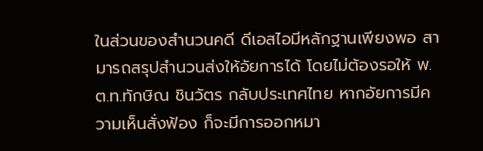ในส่วนของสำนวนคดี ดีเอสไอมีหลักฐานเพียงพอ สามารถสรุปสำนวนส่งให้อัยการได้ โดยไม่ต้องรอให้ พ.ต.ท.ทักษิณ ชินวัตร กลับประเทศไทย หากอัยการมีความเห็นสั่งฟ้อง ก็จะมีการออกหมา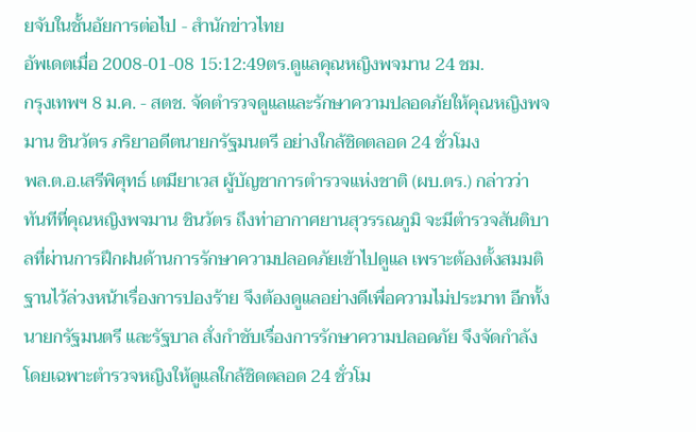ยจับในชั้นอัยการต่อไป - สำนักข่าวไทย
อัพเดตเมื่อ 2008-01-08 15:12:49ตร.ดูแลคุณหญิงพจมาน 24 ชม.
กรุงเทพฯ 8 ม.ค. - สตช. จัดตำรวจดูแลและรักษาความปลอดภัยให้คุณหญิงพจมาน ชินวัตร ภริยาอดีตนายกรัฐมนตรี อย่างใกล้ชิดตลอด 24 ชั่วโมง
พล.ต.อ.เสรีพิศุทธ์ เตมียาเวส ผู้บัญชาการตำรวจแห่งชาติ (ผบ.ตร.) กล่าวว่า ทันทีที่คุณหญิงพจมาน ชินวัตร ถึงท่าอากาศยานสุวรรณภูมิ จะมีตำรวจสันติบาลที่ผ่านการฝึกฝนด้านการรักษาความปลอดภัยเข้าไปดูแล เพราะต้องตั้งสมมติฐานไว้ล่วงหน้าเรื่องการปองร้าย จึงต้องดูแลอย่างดีเพื่อความไม่ประมาท อีกทั้ง นายกรัฐมนตรี และรัฐบาล สั่งกำชับเรื่องการรักษาความปลอดภัย จึงจัดกำลังโดยเฉพาะตำรวจหญิงให้ดูแลใกล้ชิดตลอด 24 ชั่วโม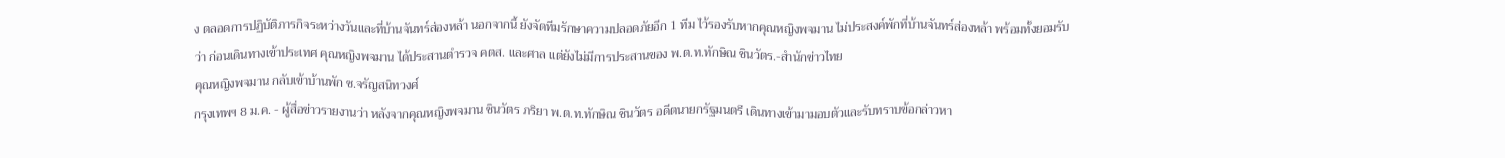ง ตลอดการปฏิบัติภารกิจระหว่างวันและที่บ้านจันทร์ส่องหล้า นอกจากนี้ ยังจัดทีมรักษาความปลอดภัยอีก 1 ทีม ไว้รองรับหากคุณหญิงพจมาน ไม่ประสงค์พักที่บ้านจันทร์ส่องหล้า พร้อมทั้งยอมรับว่า ก่อนเดินทางเข้าประเทศ คุณหญิงพจมาน ได้ประสานตำรวจ คตส. และศาล แต่ยังไม่มีการประสานของ พ.ต.ท.ทักษิณ ชินวัตร.-สำนักข่าวไทย
คุณหญิงพจมาน กลับเข้าบ้านพัก ซ.จรัญสนิทวงศ์
กรุงเทพฯ 8 ม.ค. - ผู้สื่อข่าวรายงานว่า หลังจากคุณหญิงพจมาน ชินวัตร ภริยา พ.ต.ท.ทักษิณ ชินวัตร อดีตนายกรัฐมนตรี เดินทางเข้ามามอบตัวและรับทราบข้อกล่าวหา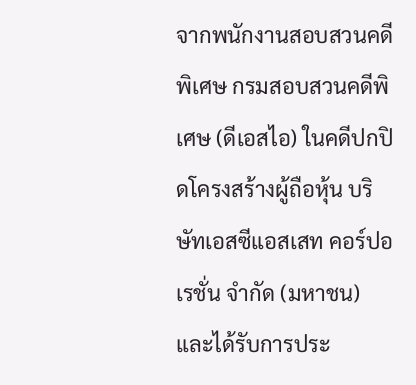จากพนักงานสอบสวนคดีพิเศษ กรมสอบสวนคดีพิเศษ (ดีเอสไอ) ในคดีปกปิดโครงสร้างผู้ถือหุ้น บริษัทเอสซีแอสเสท คอร์ปอเรชั่น จำกัด (มหาชน) และได้รับการประ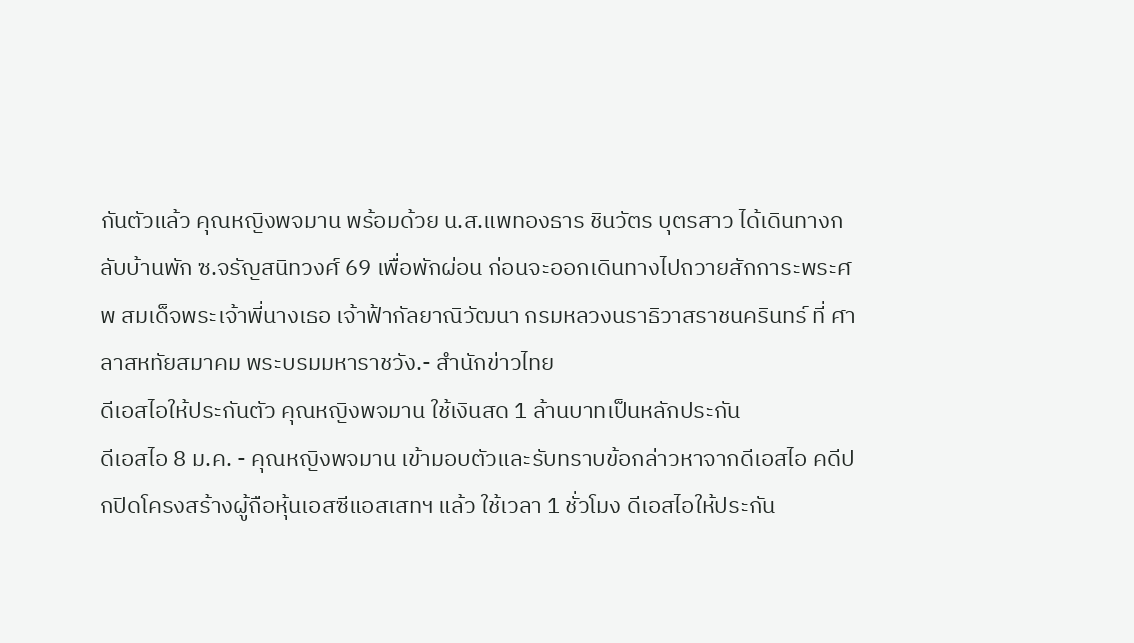กันตัวแล้ว คุณหญิงพจมาน พร้อมด้วย น.ส.แพทองธาร ชินวัตร บุตรสาว ได้เดินทางกลับบ้านพัก ซ.จรัญสนิทวงศ์ 69 เพื่อพักผ่อน ก่อนจะออกเดินทางไปถวายสักการะพระศพ สมเด็จพระเจ้าพี่นางเธอ เจ้าฟ้ากัลยาณิวัฒนา กรมหลวงนราธิวาสราชนครินทร์ ที่ ศาลาสหทัยสมาคม พระบรมมหาราชวัง.- สำนักข่าวไทย
ดีเอสไอให้ประกันตัว คุณหญิงพจมาน ใช้เงินสด 1 ล้านบาทเป็นหลักประกัน
ดีเอสไอ 8 ม.ค. - คุณหญิงพจมาน เข้ามอบตัวและรับทราบข้อกล่าวหาจากดีเอสไอ คดีปกปิดโครงสร้างผู้ถือหุ้นเอสซีแอสเสทฯ แล้ว ใช้เวลา 1 ชั่วโมง ดีเอสไอให้ประกัน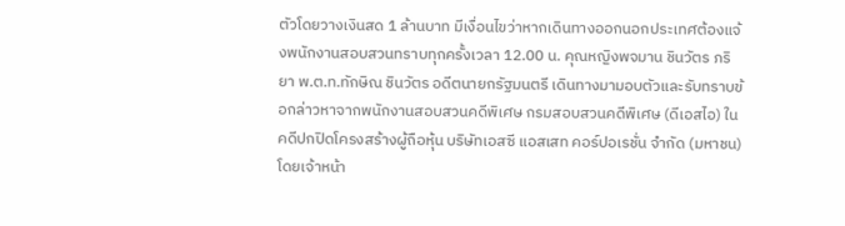ตัวโดยวางเงินสด 1 ล้านบาท มีเงื่อนไขว่าหากเดินทางออกนอกประเทศต้องแจ้งพนักงานสอบสวนทราบทุกครั้งเวลา 12.00 น. คุณหญิงพจมาน ชินวัตร ภริยา พ.ต.ท.ทักษิณ ชินวัตร อดีตนายกรัฐมนตรี เดินทางมามอบตัวและรับทราบข้อกล่าวหาจากพนักงานสอบสวนคดีพิเศษ กรมสอบสวนคดีพิเศษ (ดีเอสไอ) ในคดีปกปิดโครงสร้างผู้ถือหุ้น บริษัทเอสซี แอสเสท คอร์ปอเรชั่น จำกัด (มหาชน) โดยเจ้าหน้า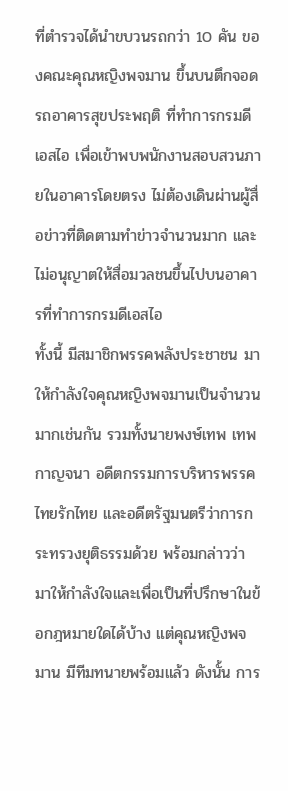ที่ตำรวจได้นำขบวนรถกว่า 10 คัน ของคณะคุณหญิงพจมาน ขึ้นบนตึกจอดรถอาคารสุขประพฤติ ที่ทำการกรมดีเอสไอ เพื่อเข้าพบพนักงานสอบสวนภายในอาคารโดยตรง ไม่ต้องเดินผ่านผู้สื่อข่าวที่ติดตามทำข่าวจำนวนมาก และไม่อนุญาตให้สื่อมวลชนขึ้นไปบนอาคารที่ทำการกรมดีเอสไอ
ทั้งนี้ มีสมาชิกพรรคพลังประชาชน มาให้กำลังใจคุณหญิงพจมานเป็นจำนวนมากเช่นกัน รวมทั้งนายพงษ์เทพ เทพกาญจนา อดีตกรรมการบริหารพรรคไทยรักไทย และอดีตรัฐมนตรีว่าการกระทรวงยุติธรรมด้วย พร้อมกล่าวว่า มาให้กำลังใจและเพื่อเป็นที่ปรึกษาในข้อกฎหมายใดได้บ้าง แต่คุณหญิงพจมาน มีทีมทนายพร้อมแล้ว ดังนั้น การ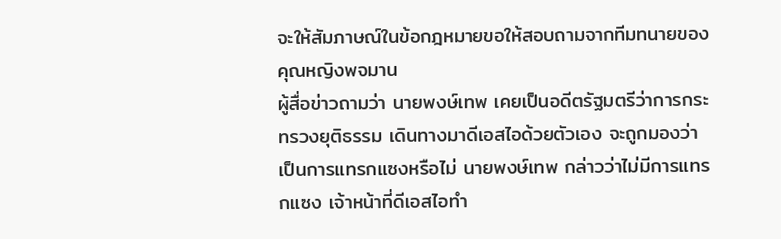จะให้สัมภาษณ์ในข้อกฎหมายขอให้สอบถามจากทีมทนายของคุณหญิงพจมาน
ผู้สื่อข่าวถามว่า นายพงษ์เทพ เคยเป็นอดีตรัฐมตรีว่าการกระทรวงยุติธรรม เดินทางมาดีเอสไอด้วยตัวเอง จะถูกมองว่าเป็นการแทรกแซงหรือไม่ นายพงษ์เทพ กล่าวว่าไม่มีการแทรกแซง เจ้าหน้าที่ดีเอสไอทำ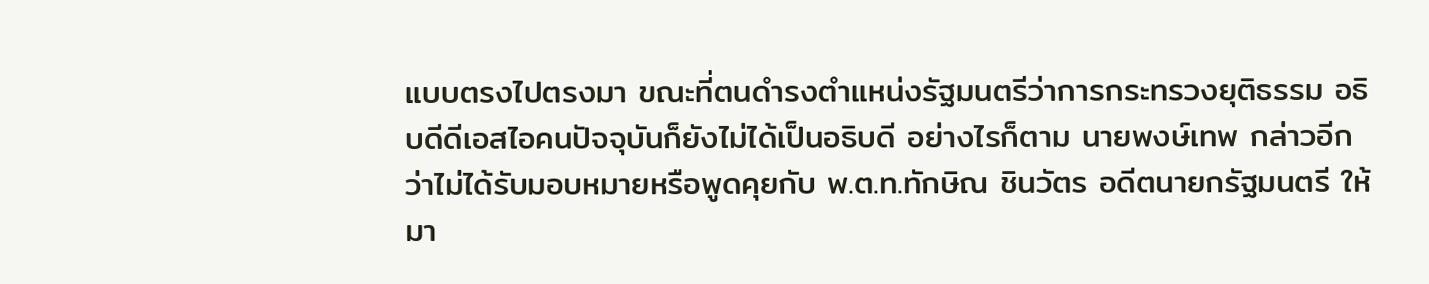แบบตรงไปตรงมา ขณะที่ตนดำรงตำแหน่งรัฐมนตรีว่าการกระทรวงยุติธรรม อธิบดีดีเอสไอคนปัจจุบันก็ยังไม่ได้เป็นอธิบดี อย่างไรก็ตาม นายพงษ์เทพ กล่าวอีกว่าไม่ได้รับมอบหมายหรือพูดคุยกับ พ.ต.ท.ทักษิณ ชินวัตร อดีตนายกรัฐมนตรี ให้มา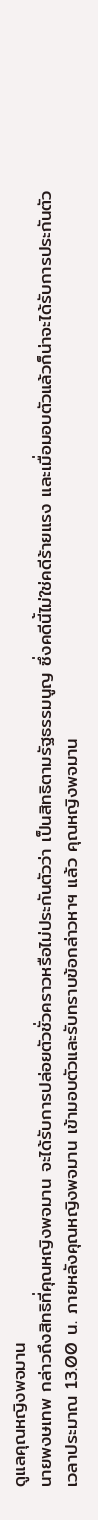ดูแลคุณหญิงพจมาน
นายพงษเทพ กล่าวถึงสิทธิที่คุณหญิงพจมาน จะได้รับการปล่อยตัวชั่วคราวหรือไม่ประกันตัวว่า เป็นสิทธิตามรัฐธรรมนูญ ซึ่งคดีนี้ไม่ใช่คดีร้ายแรง และเมื่อมอบตัวแล้วก็น่าจะได้รับการประกันตัว
เวลาประมาณ 13.00 น. ภายหลังคุณหญิงพจมาน เข้ามอบตัวและรับทราบข้อกล่าวหาฯ แล้ว คุณหญิงพจมาน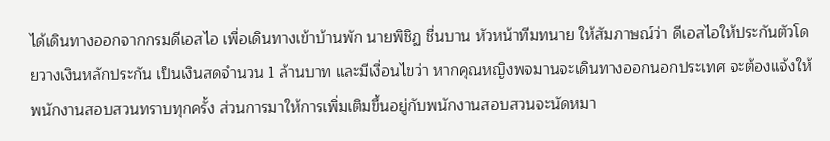ได้เดินทางออกจากกรมดีเอสไอ เพื่อเดินทางเข้าบ้านพัก นายพิชิฏ ชื่นบาน หัวหน้าทีมทนาย ให้สัมภาษณ์ว่า ดีเอสไอให้ประกันตัวโดยวางเงินหลักประกัน เป็นเงินสดจำนวน 1 ล้านบาท และมีเงื่อนไขว่า หากคุณหญิงพจมานจะเดินทางออกนอกประเทศ จะต้องแจ้งให้พนักงานสอบสวนทราบทุกครั้ง ส่วนการมาให้การเพิ่มเติมขึ้นอยู่กับพนักงานสอบสวนจะนัดหมา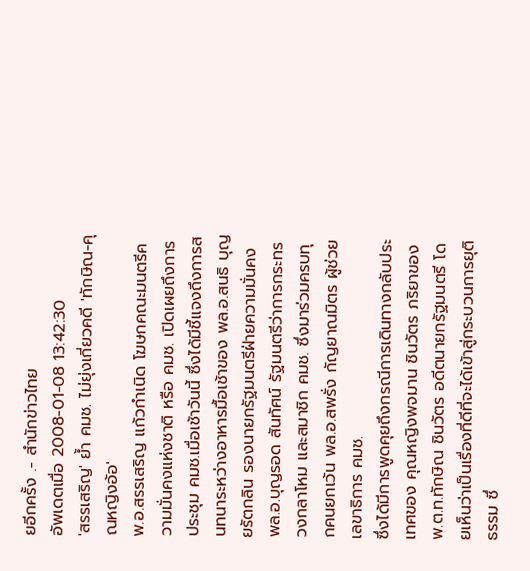ยอีกครั้ง .- สำนักข่าวไทย
อัพเดตเมื่อ 2008-01-08 13:42:30
'สรรเสริญ' ย้ำ คมช. ไม่ยุ่งเกี่ยวคดี 'ทักษิณ-คุณหญิงอ้อ'
พ.อ.สรรเสริญ แก้วกำเนิด โฆษกคณะมนตรีความมั่นคงแห่งชาติ หรือ คมช. เปิดเผยถึงการประชุม คมช.เมื่อเช้าวันนี้ ซึ่งได้มีชี้แจงถึงการสนทนาระหว่างอาหารมื้อเช้าของ พล.อ.สนธิ บุญยรัตกลิน รองนายกรัฐมนตรีฝ่ายความมั่นคง พล.อ.บุญรอด สันทัศน์ รัฐมนตรีว่าการกระทรวงกลาโหม และสมาชิก คมช. ซึ่งมาร่วมครบทุกคนยกเว้น พล.อ.สพรั่ง กัญยาณมิตร ผู้ช่วยเลขาธิการ คมช.
ซึ่งได้มีการพูดคุยถึงกรณีการเดินทางกลับประเทศของ คุณหญิงพจมาน ชินวัตร ภริยาของ พ.ต.ท.ทักษิณ ชินวัตร อดีตนายกรัฐมนตรี โดยเห็นว่าเป็นเรื่องที่ดีที่จะได้เข้าสู่กระบวนการยุติธรรม ซึ่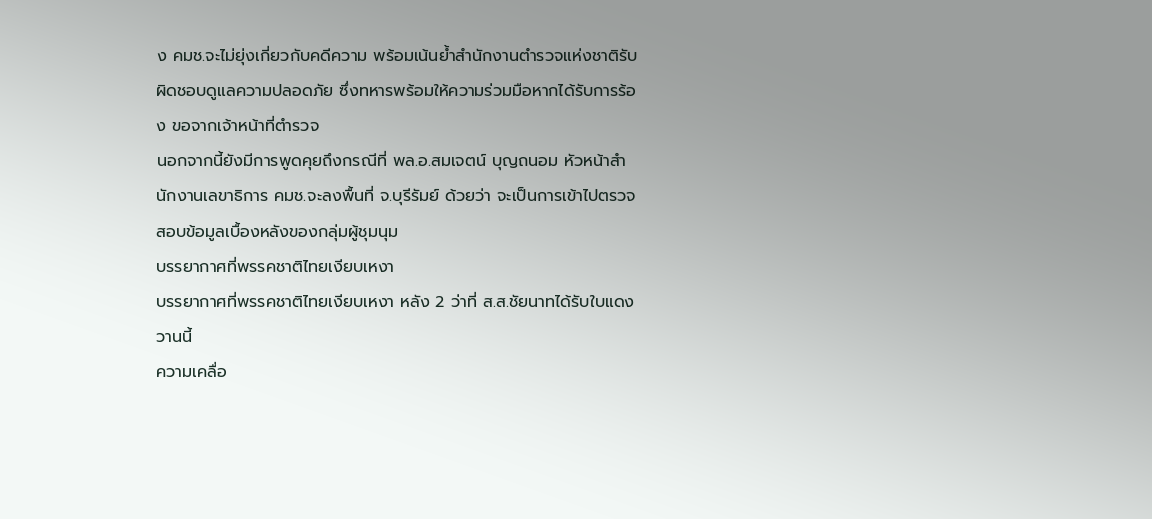ง คมช.จะไม่ยุ่งเกี่ยวกับคดีความ พร้อมเน้นย้ำสำนักงานตำรวจแห่งชาติรับผิดชอบดูแลความปลอดภัย ซึ่งทหารพร้อมให้ความร่วมมือหากได้รับการร้อง ขอจากเจ้าหน้าที่ตำรวจ
นอกจากนี้ยังมีการพูดคุยถึงกรณีที่ พล.อ.สมเจตน์ บุญถนอม หัวหน้าสำนักงานเลขาธิการ คมช.จะลงพื้นที่ จ.บุรีรัมย์ ด้วยว่า จะเป็นการเข้าไปตรวจสอบข้อมูลเบื้องหลังของกลุ่มผู้ชุมนุม
บรรยากาศที่พรรคชาติไทยเงียบเหงา
บรรยากาศที่พรรคชาติไทยเงียบเหงา หลัง 2 ว่าที่ ส.ส.ชัยนาทได้รับใบแดง วานนี้
ความเคลื่อ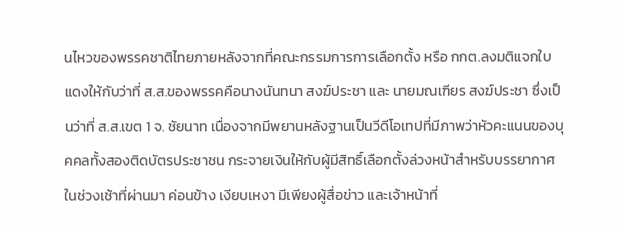นไหวของพรรคชาติไทยภายหลังจากที่คณะกรรมการการเลือกตั้ง หรือ กกต.ลงมติแจกใบแดงให้กับว่าที่ ส.ส.ของพรรคคือนางนันทนา สงฆ์ประชา และ นายมณเฑียร สงฆ์ประชา ซึ่งเป็นว่าที่ ส.ส.เขต 1 จ. ชัยนาท เนื่องจากมีพยานหลังฐานเป็นวีดีโอเทปที่มีภาพว่าหัวคะแนนของบุคคลทั้งสองติดบัตรประชาชน กระจายเงินให้กับผู้มีสิทธิ์เลือกตั้งล่วงหน้าสำหรับบรรยากาศในช่วงเช้าที่ผ่านมา ค่อนข้าง เงียบเหงา มีเพียงผู้สื่อข่าว และเจ้าหน้าที่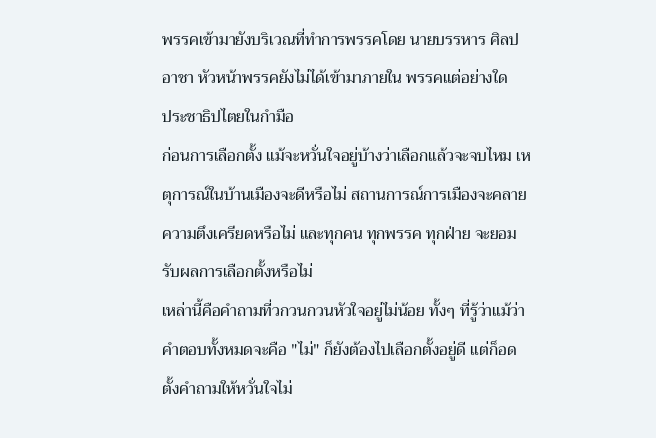พรรคเข้ามายังบริเวณที่ทำการพรรคโดย นายบรรหาร ศิลปอาชา หัวหน้าพรรคยังไม่ได้เข้ามาภายใน พรรคแต่อย่างใด
ประชาธิปไตยในกำมือ
ก่อนการเลือกตั้ง แม้จะหวั่นใจอยู่บ้างว่าเลือกแล้วจะจบไหม เหตุการณ์ในบ้านเมืองจะดีหรือไม่ สถานการณ์การเมืองจะคลายความตึงเครียดหรือไม่ และทุกคน ทุกพรรค ทุกฝ่าย จะยอมรับผลการเลือกตั้งหรือไม่
เหล่านี้คือคำถามที่วกวนกวนหัวใจอยู่ไม่น้อย ทั้งๆ ที่รู้ว่าแม้ว่าคำตอบทั้งหมดจะคือ "ไม่" ก็ยังต้องไปเลือกตั้งอยู่ดี แต่ก็อดตั้งคำถามให้หวั่นใจไม่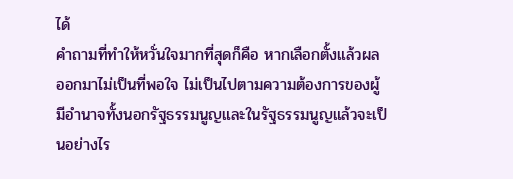ได้
คำถามที่ทำให้หวั่นใจมากที่สุดก็คือ หากเลือกตั้งแล้วผลออกมาไม่เป็นที่พอใจ ไม่เป็นไปตามความต้องการของผู้มีอำนาจทั้งนอกรัฐธรรมนูญและในรัฐธรรมนูญแล้วจะเป็นอย่างไร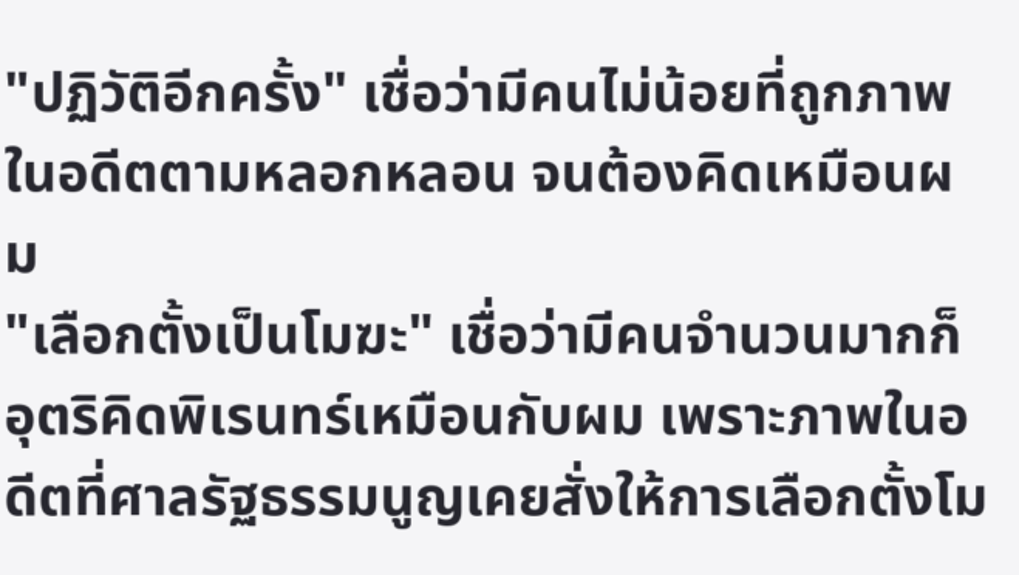"ปฏิวัติอีกครั้ง" เชื่อว่ามีคนไม่น้อยที่ถูกภาพในอดีตตามหลอกหลอน จนต้องคิดเหมือนผม
"เลือกตั้งเป็นโมฆะ" เชื่อว่ามีคนจำนวนมากก็อุตริคิดพิเรนทร์เหมือนกับผม เพราะภาพในอดีตที่ศาลรัฐธรรมนูญเคยสั่งให้การเลือกตั้งโม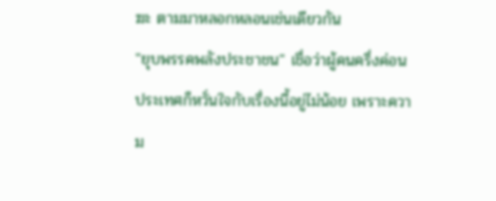ฆะ ตามมาหลอกหลอนเช่นเดียวกัน
"ยุบพรรคพลังประชาชน" เชื่อว่าผู้คนครึ่งค่อนประเทศก็หวั่นใจกับเรื่องนี้อยู่ไม่น้อย เพราะความ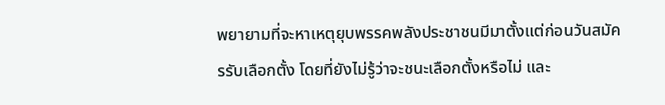พยายามที่จะหาเหตุยุบพรรคพลังประชาชนมีมาตั้งแต่ก่อนวันสมัครรับเลือกตั้ง โดยที่ยังไม่รู้ว่าจะชนะเลือกตั้งหรือไม่ และ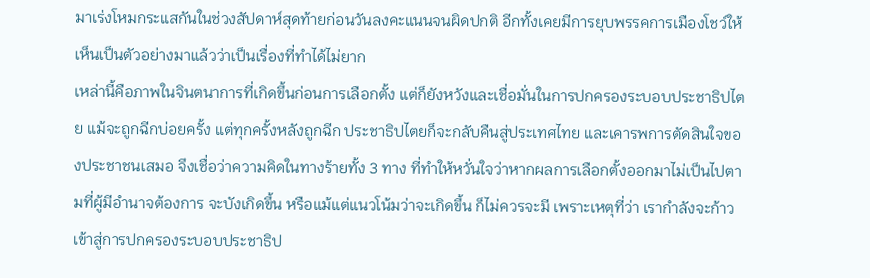มาเร่งโหมกระแสกันในช่วงสัปดาห์สุดท้ายก่อนวันลงคะแนนจนผิดปกติ อีกทั้งเคยมีการยุบพรรคการเมืองโชว์ให้เห็นเป็นตัวอย่างมาแล้วว่าเป็นเรื่องที่ทำได้ไม่ยาก
เหล่านี้คือภาพในจินตนาการที่เกิดขึ้นก่อนการเลือกตั้ง แต่ก็ยังหวังและเชื่อมั่นในการปกครองระบอบประชาธิปไตย แม้จะถูกฉีกบ่อยครั้ง แต่ทุกครั้งหลังถูกฉีก ประชาธิปไตยก็จะกลับคืนสู่ประเทศไทย และเคารพการตัดสินใจของประชาชนเสมอ จึงเชื่อว่าความคิดในทางร้ายทั้ง 3 ทาง ที่ทำให้หวั่นใจว่าหากผลการเลือกตั้งออกมาไม่เป็นไปตามที่ผู้มีอำนาจต้องการ จะบังเกิดขึ้น หรือแม้แต่แนวโน้มว่าจะเกิดขึ้น ก็ไม่ควรจะมี เพราะเหตุที่ว่า เรากำลังจะก้าวเข้าสู่การปกครองระบอบประชาธิป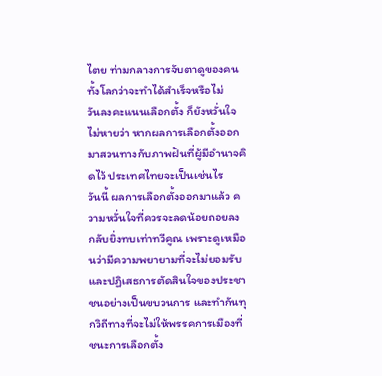ไตย ท่ามกลางการจับตาดูของคนทั้งโลกว่าจะทำได้สำเร็จหรือไม่
วันลงคะแนนเลือกตั้ง ก็ยังหวั่นใจไม่หายว่า หากผลการเลือกตั้งออกมาสวนทางกับภาพฝันที่ผู้มีอำนาจคิดไว้ ประเทศไทยจะเป็นเช่นไร
วันนี้ ผลการเลือกตั้งออกมาแล้ว ความหวั่นใจที่ควรจะลดน้อยถอยลง กลับยิ่งทบเท่าทวีคูณ เพราะดูเหมือนว่ามีความพยายามที่จะไม่ยอมรับ และปฏิเสธการตัดสินใจของประชาชนอย่างเป็นขบวนการ และทำกันทุกวิถีทางที่จะไม่ให้พรรคการเมืองที่ชนะการเลือกตั้ง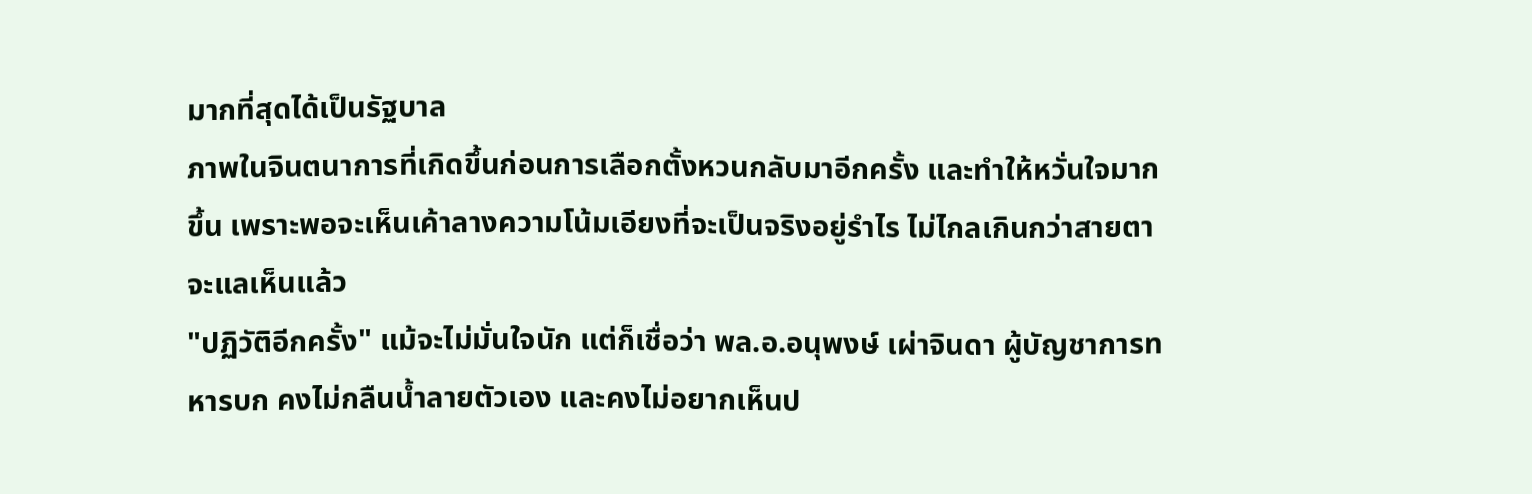มากที่สุดได้เป็นรัฐบาล
ภาพในจินตนาการที่เกิดขึ้นก่อนการเลือกตั้งหวนกลับมาอีกครั้ง และทำให้หวั่นใจมากขึ้น เพราะพอจะเห็นเค้าลางความโน้มเอียงที่จะเป็นจริงอยู่รำไร ไม่ไกลเกินกว่าสายตาจะแลเห็นแล้ว
"ปฏิวัติอีกครั้ง" แม้จะไม่มั่นใจนัก แต่ก็เชื่อว่า พล.อ.อนุพงษ์ เผ่าจินดา ผู้บัญชาการทหารบก คงไม่กลืนน้ำลายตัวเอง และคงไม่อยากเห็นป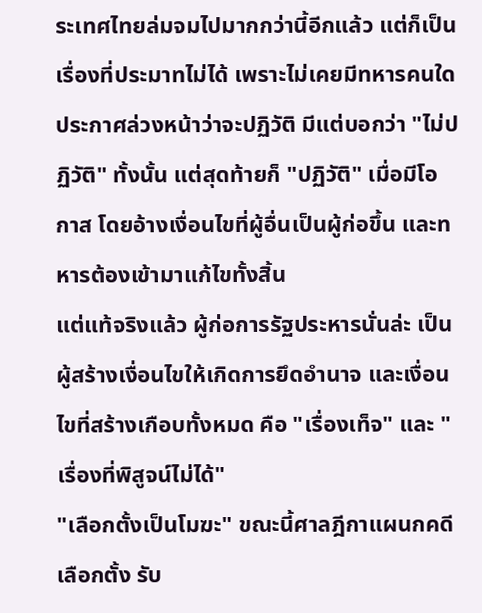ระเทศไทยล่มจมไปมากกว่านี้อีกแล้ว แต่ก็เป็นเรื่องที่ประมาทไม่ได้ เพราะไม่เคยมีทหารคนใดประกาศล่วงหน้าว่าจะปฏิวัติ มีแต่บอกว่า "ไม่ปฏิวัติ" ทั้งนั้น แต่สุดท้ายก็ "ปฏิวัติ" เมื่อมีโอกาส โดยอ้างเงื่อนไขที่ผู้อื่นเป็นผู้ก่อขึ้น และทหารต้องเข้ามาแก้ไขทั้งสิ้น
แต่แท้จริงแล้ว ผู้ก่อการรัฐประหารนั่นล่ะ เป็นผู้สร้างเงื่อนไขให้เกิดการยึดอำนาจ และเงื่อนไขที่สร้างเกือบทั้งหมด คือ "เรื่องเท็จ" และ "เรื่องที่พิสูจน์ไม่ได้"
"เลือกตั้งเป็นโมฆะ" ขณะนี้ศาลฎีกาแผนกคดีเลือกตั้ง รับ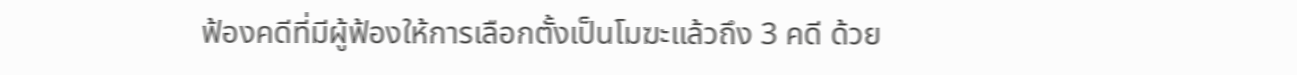ฟ้องคดีที่มีผู้ฟ้องให้การเลือกตั้งเป็นโมฆะแล้วถึง 3 คดี ด้วย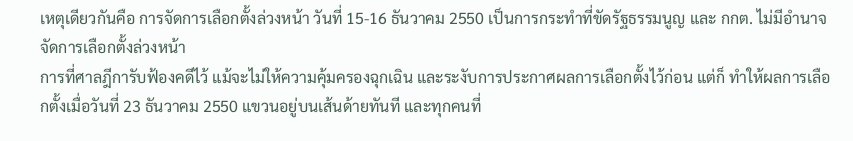เหตุเดียวกันคือ การจัดการเลือกตั้งล่วงหน้า วันที่ 15-16 ธันวาคม 2550 เป็นการกระทำที่ขัดรัฐธรรมนูญ และ กกต. ไม่มีอำนาจจัดการเลือกตั้งล่วงหน้า
การที่ศาลฎีการับฟ้องคดีไว้ แม้จะไม่ให้ความคุ้มครองฉุกเฉิน และระงับการประกาศผลการเลือกตั้งไว้ก่อน แต่ก็ ทำให้ผลการเลือกตั้งเมื่อวันที่ 23 ธันวาคม 2550 แขวนอยู่บนเส้นด้ายทันที และทุกคนที่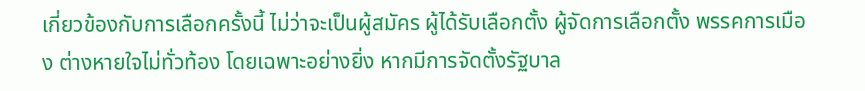เกี่ยวข้องกับการเลือกครั้งนี้ ไม่ว่าจะเป็นผู้สมัคร ผู้ได้รับเลือกตั้ง ผู้จัดการเลือกตั้ง พรรคการเมือง ต่างหายใจไม่ทั่วท้อง โดยเฉพาะอย่างยิ่ง หากมีการจัดตั้งรัฐบาล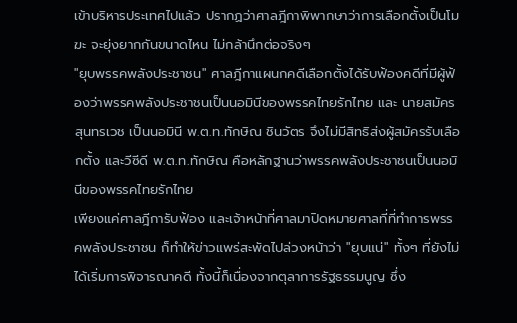เข้าบริหารประเทศไปแล้ว ปรากฏว่าศาลฎีกาพิพากษาว่าการเลือกตั้งเป็นโมฆะ จะยุ่งยากกันขนาดไหน ไม่กล้านึกต่อจริงๆ
"ยุบพรรคพลังประชาชน" ศาลฎีกาแผนกคดีเลือกตั้งได้รับฟ้องคดีที่มีผู้ฟ้องว่าพรรคพลังประชาชนเป็นนอมินีของพรรคไทยรักไทย และ นายสมัคร สุนทรเวช เป็นนอมินี พ.ต.ท.ทักษิณ ชินวัตร จึงไม่มีสิทธิส่งผู้สมัครรับเลือกตั้ง และวีซีดี พ.ต.ท.ทักษิณ คือหลักฐานว่าพรรคพลังประชาชนเป็นนอมินีของพรรคไทยรักไทย
เพียงแค่ศาลฎีการับฟ้อง และเจ้าหน้าที่ศาลมาปิดหมายศาลที่ที่ทำการพรรคพลังประชาชน ก็ทำให้ข่าวแพร่สะพัดไปล่วงหน้าว่า "ยุบแน่" ทั้งๆ ที่ยังไม่ได้เริ่มการพิจารณาคดี ทั้งนี้ก็เนื่องจากตุลาการรัฐธรรมนูญ ซึ่ง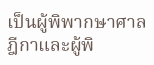เป็นผู้พิพากษาศาลฎีกาและผู้พิ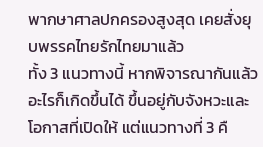พากษาศาลปกครองสูงสุด เคยสั่งยุบพรรคไทยรักไทยมาแล้ว
ทั้ง 3 แนวทางนี้ หากพิจารณากันแล้ว อะไรก็เกิดขึ้นได้ ขึ้นอยู่กับจังหวะและโอกาสที่เปิดให้ แต่แนวทางที่ 3 คื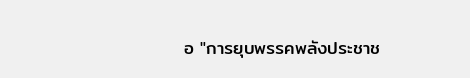อ "การยุบพรรคพลังประชาช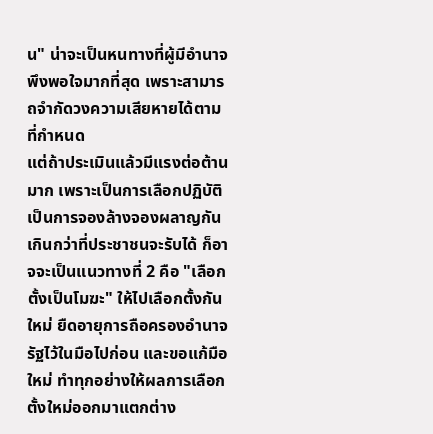น" น่าจะเป็นหนทางที่ผู้มีอำนาจพึงพอใจมากที่สุด เพราะสามารถจำกัดวงความเสียหายได้ตามที่กำหนด
แต่ถ้าประเมินแล้วมีแรงต่อต้านมาก เพราะเป็นการเลือกปฏิบัติ เป็นการจองล้างจองผลาญกันเกินกว่าที่ประชาชนจะรับได้ ก็อาจจะเป็นแนวทางที่ 2 คือ "เลือกตั้งเป็นโมฆะ" ให้ไปเลือกตั้งกันใหม่ ยืดอายุการถือครองอำนาจรัฐไว้ในมือไปก่อน และขอแก้มือใหม่ ทำทุกอย่างให้ผลการเลือกตั้งใหม่ออกมาแตกต่าง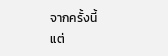จากครั้งนี้
แต่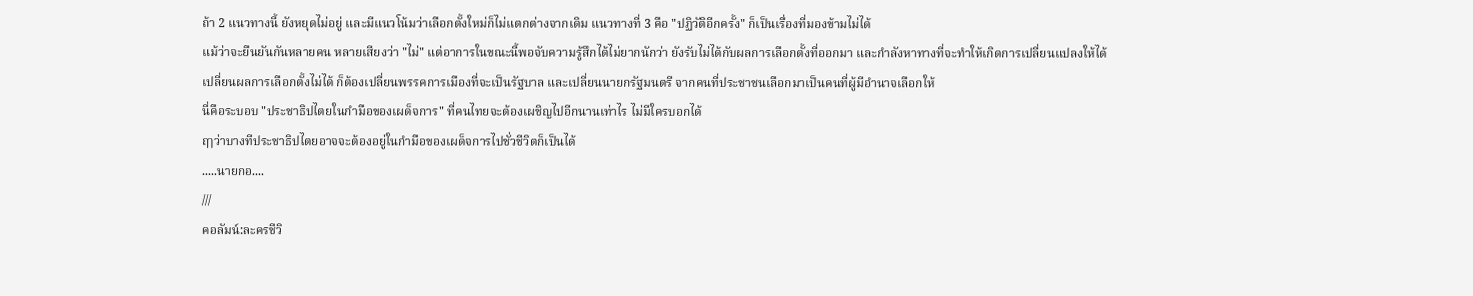ถ้า 2 แนวทางนี้ ยังหยุดไม่อยู่ และมีแนวโน้มว่าเลือกตั้งใหม่ก็ไม่แตกต่างจากเดิม แนวทางที่ 3 คือ "ปฏิวัติอีกครั้ง" ก็เป็นเรื่องที่มองข้ามไม่ได้
แม้ว่าจะยืนยันกันหลายคน หลายเสียงว่า "ไม่" แต่อาการในขณะนี้พอจับความรู้สึกได้ไม่ยากนักว่า ยังรับไม่ได้กับผลการเลือกตั้งที่ออกมา และกำลังหาทางที่จะทำให้เกิดการเปลี่ยนแปลงให้ได้
เปลี่ยนผลการเลือกตั้งไม่ได้ ก็ต้องเปลี่ยนพรรคการเมืองที่จะเป็นรัฐบาล และเปลี่ยนนายกรัฐมนตรี จากคนที่ประชาชนเลือกมาเป็นคนที่ผู้มีอำนาจเลือกให้
นี่คือระบอบ "ประชาธิปไตยในกำมือของเผด็จการ" ที่คนไทยจะต้องเผชิญไปอีกนานเท่าไร ไม่มีใครบอกได้
ฤๅว่าบางทีประชาธิปไตยอาจจะต้องอยู่ในกำมือของเผด็จการไปชั่วชีวิตก็เป็นได้
.....นายกอ....
///
คอลัมน์:ละครชีวิ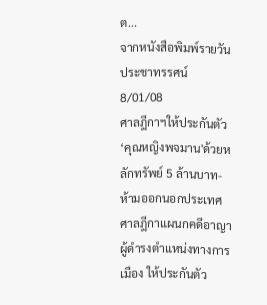ต...
จากหนังสือพิมพ์รายวันประชาทรรศน์ 8/01/08
ศาลฎีกาฯให้ประกันตัว‘คุณหญิงพจมาน'ด้วยหลักทรัพย์ 5 ล้านบาท-ห้ามออกนอกประเทศ
ศาลฎีกาแผนกคดีอาญา ผู้ดำรงตำแหน่งทางการเมือง ให้ประกันตัว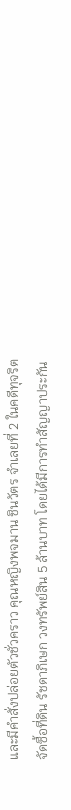และมีคำสั่งปล่อยตัวชั่วคราว คุณหญิงพจมาน ชินวัตร จำเลยที่ 2 ในคดีทุจริตจัดซื้อที่ดิน รัชดาภิเษก วงทรัพย์สิน 5 ล้านบาท โดยได้มีการทำสัญญาประกัน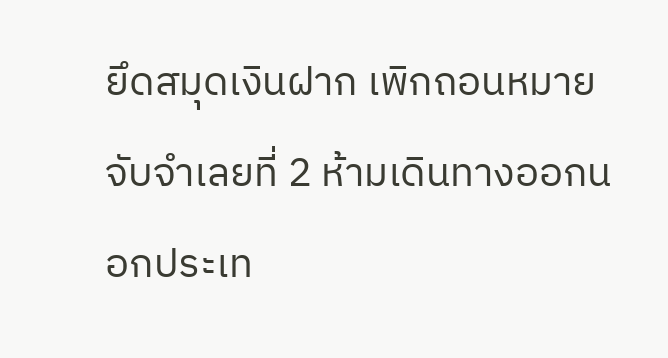ยึดสมุดเงินฝาก เพิกถอนหมายจับจำเลยที่ 2 ห้ามเดินทางออกนอกประเท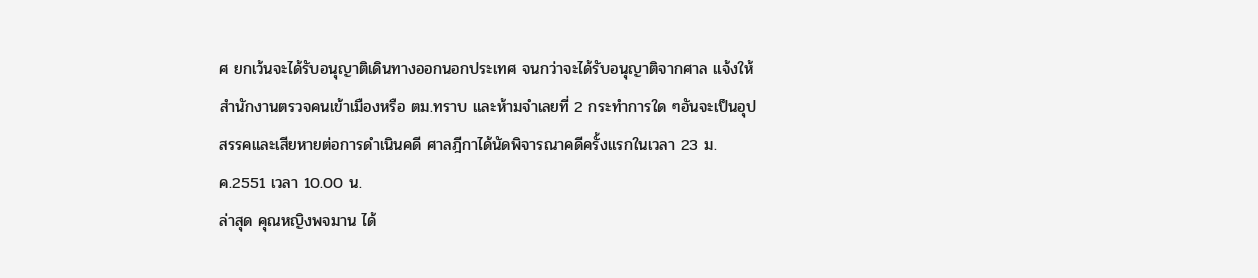ศ ยกเว้นจะได้รับอนุญาติเดินทางออกนอกประเทศ จนกว่าจะได้รับอนุญาติจากศาล แจ้งให้สำนักงานตรวจคนเข้าเมืองหรือ ตม.ทราบ และห้ามจำเลยที่ 2 กระทำการใด ๆอันจะเป็นอุปสรรคและเสียหายต่อการดำเนินคดี ศาลฎีกาได้นัดพิจารณาคดีครั้งแรกในเวลา 23 ม.ค.2551 เวลา 10.00 น.
ล่าสุด คุณหญิงพจมาน ได้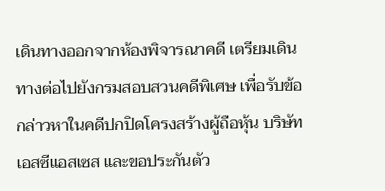เดินทางออกจากห้องพิจารณาคดี เตรียมเดินทางต่อไปยังกรมสอบสวนคดีพิเศษ เพื่อรับข้อกล่าวหาในคดีปกปิดโครงสร้างผู้ถือหุ้น บริษัท เอสซีแอสเซส และขอประกันตัว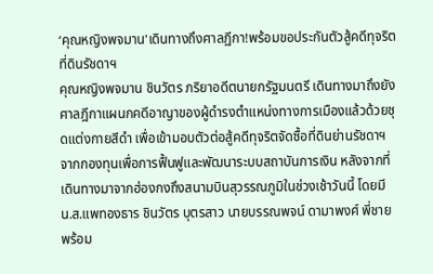‘คุณหญิงพจมาน'เดินทางถึงศาลฏีกา!พร้อมขอประกันตัวสู้คดีทุจริตที่ดินรัชดาฯ
คุณหญิงพจมาน ชินวัตร ภริยาอดีตนายกรัฐมนตรี เดินทางมาถึงยังศาลฎีกาแผนกคดีอาญาของผู้ดำรงตำแหน่งทางการเมืองแล้วด้วยชุดแต่งกายสีดำ เพื่อเข้ามอบตัวต่อสู้คดีทุจริตจัดซื้อที่ดินย่านรัชดาฯจากกองทุนเพื่อการฟื้นฟูและพัฒนาระบบสถาบันการเงิน หลังจากที่เดินทางมาจากฮ่องกงถึงสนามบินสุวรรณภูมิในช่วงเช้าวันนี้ โดยมี น.ส.แพทองธาร ชินวัตร บุตรสาว นายบรรณพจน์ ดามาพงศ์ พี่ชาย พร้อม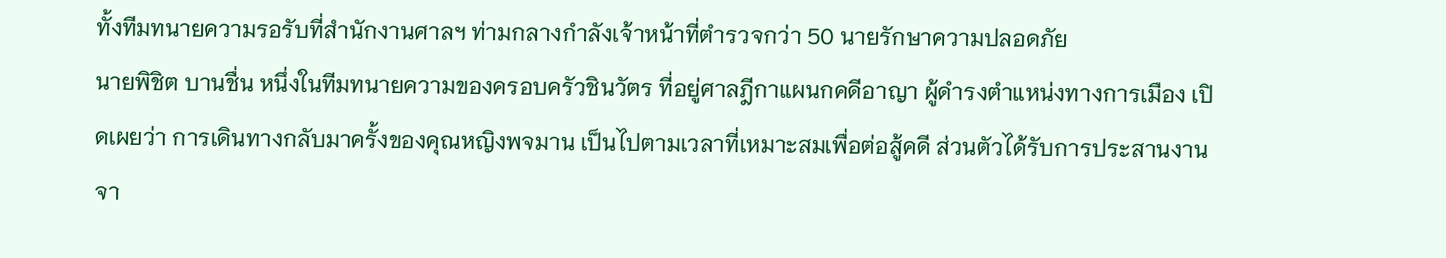ทั้งทีมทนายความรอรับที่สำนักงานศาลฯ ท่ามกลางกำลังเจ้าหน้าที่ตำรวจกว่า 50 นายรักษาความปลอดภัย
นายพิชิต บานชื่น หนึ่งในทีมทนายความของครอบครัวชินวัตร ที่อยู่ศาลฎีกาแผนกคดีอาญา ผู้ดำรงตำแหน่งทางการเมือง เปิดเผยว่า การเดินทางกลับมาครั้งของคุณหญิงพจมาน เป็นไปตามเวลาที่เหมาะสมเพื่อต่อสู้คดี ส่วนตัวได้รับการประสานงานจา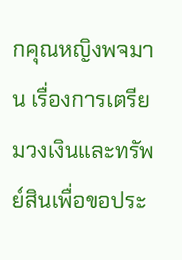กคุณหญิงพจมาน เรื่องการเตรียมวงเงินและทรัพย์สินเพื่อขอประ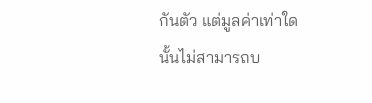กันตัว แต่มูลค่าเท่าใดนั้นไม่สามารถบ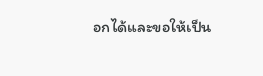อกได้และขอให้เป็น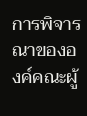การพิจารณาขององค์คณะผู้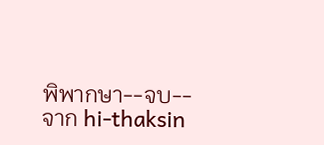พิพากษา--จบ--
จาก hi-thaksin